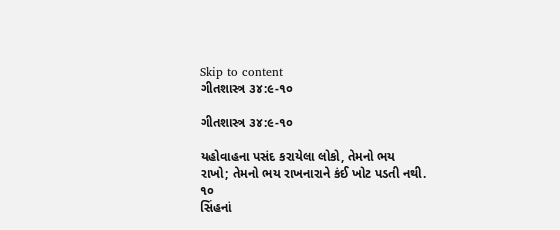Skip to content
ગીતશાસ્ત્ર ૩૪:૯-૧૦

ગીતશાસ્ત્ર ૩૪:૯-૧૦

યહોવાહના પસંદ કરાયેલા લોકો, તેમનો ભય રાખો; તેમનો ભય રાખનારાને કંઈ ખોટ પડતી નથી.
૧૦
સિંહનાં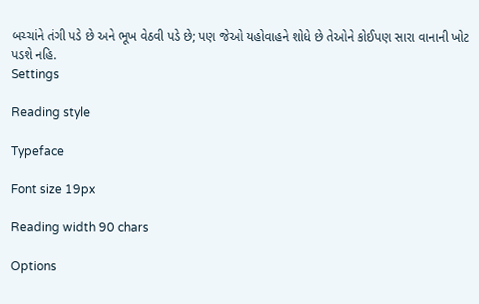બચ્ચાંને તંગી પડે છે અને ભૂખ વેઠવી પડે છે; પણ જેઓ યહોવાહને શોધે છે તેઓને કોઈપણ સારા વાનાની ખોટ પડશે નહિ.
Settings

Reading style

Typeface

Font size 19px

Reading width 90 chars

Options